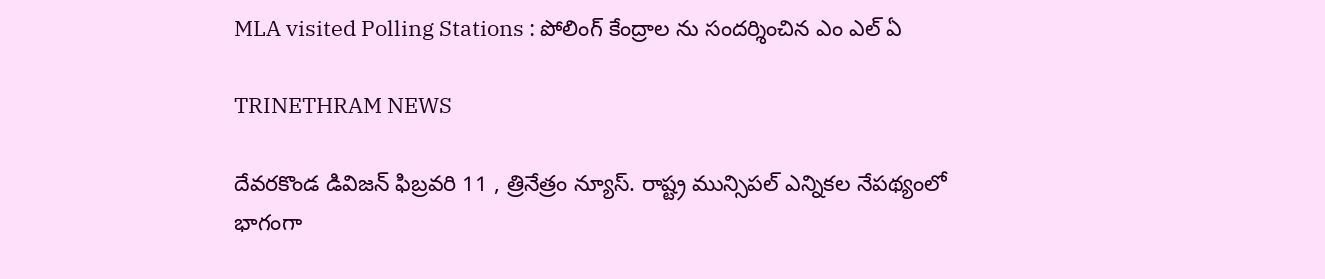MLA visited Polling Stations : పోలింగ్ కేంద్రాల ను సందర్శించిన ఎం ఎల్ ఏ

TRINETHRAM NEWS

దేవరకొండ డివిజన్ ఫిబ్రవరి 11 , త్రినేత్రం న్యూస్. రాష్ట్ర మున్సిపల్ ఎన్నికల నేపథ్యంలో భాగంగా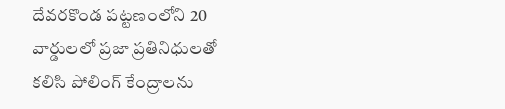దేవరకొండ పట్టణంలోని 20 వార్డులలో ప్రజా ప్రతినిధులతో కలిసి పోలింగ్ కేంద్రాలను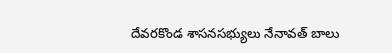దేవరకొండ శాసనసభ్యులు నేనావత్ బాలు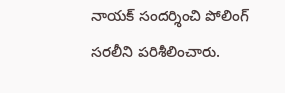నాయక్ సందర్శించి పోలింగ్ సరలీని పరిశీలించారు.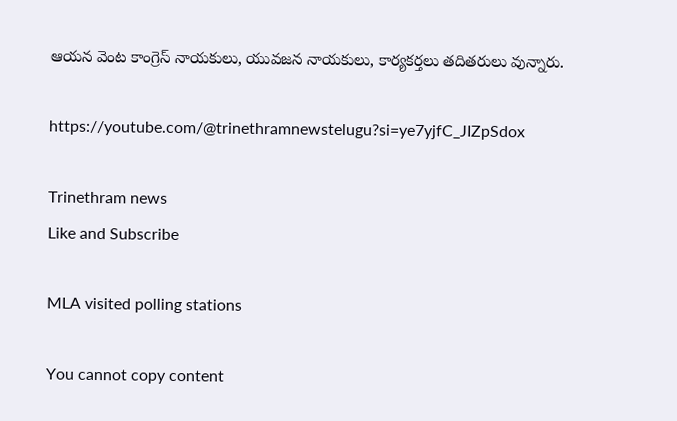ఆయన వెంట కాంగ్రెస్ నాయకులు, యువజన నాయకులు, కార్యకర్తలు తదితరులు వున్నారు.

https://youtube.com/@trinethramnewstelugu?si=ye7yjfC_JIZpSdox

Trinethram news
Like and Subscribe

MLA visited polling stations

You cannot copy content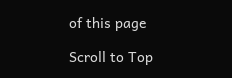of this page

Scroll to Top